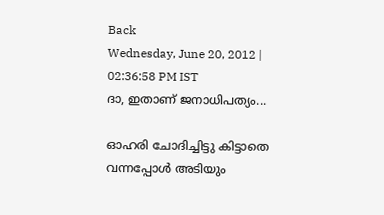Back
Wednesday, June 20, 2012 | 02:36:58 PM IST
ദാ, ഇതാണ്‌ ജനാധിപത്യം...

ഓഹരി ചോദിച്ചിട്ടു കിട്ടാതെ വന്നപ്പോള്‍ അടിയും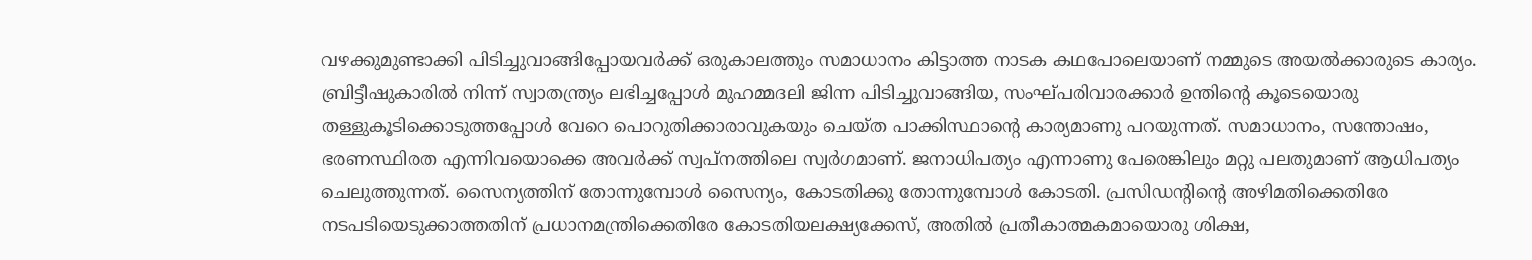വഴക്കുമുണ്ടാക്കി പിടിച്ചുവാങ്ങിപ്പോയവര്‍ക്ക്‌ ഒരുകാലത്തും സമാധാനം കിട്ടാത്ത നാടക കഥപോലെയാണ്‌ നമ്മുടെ അയല്‍ക്കാരുടെ കാര്യം. ബ്രിട്ടീഷുകാരില്‍ നിന്ന്‌ സ്വാതന്ത്ര്യം ലഭിച്ചപ്പോള്‍ മുഹമ്മദലി ജിന്ന പിടിച്ചുവാങ്ങിയ, സംഘ്‌പരിവാരക്കാര്‍ ഉന്തിന്റെ കൂടെയൊരു തള്ളുകൂടിക്കൊടുത്തപ്പോള്‍ വേറെ പൊറുതിക്കാരാവുകയും ചെയ്‌ത പാക്കിസ്ഥാന്റെ കാര്യമാണു പറയുന്നത്‌. സമാധാനം, സന്തോഷം, ഭരണസ്ഥിരത എന്നിവയൊക്കെ അവര്‍ക്ക്‌ സ്വപ്‌നത്തിലെ സ്വര്‍ഗമാണ്‌. ജനാധിപത്യം എന്നാണു പേരെങ്കിലും മറ്റു പലതുമാണ്‌ ആധിപത്യം ചെലുത്തുന്നത്‌. സൈന്യത്തിന്‌ തോന്നുമ്പോള്‍ സൈന്യം, കോടതിക്കു തോന്നുമ്പോള്‍ കോടതി. പ്രസിഡന്റിന്റെ അഴിമതിക്കെതിരേ നടപടിയെടുക്കാത്തതിന്‌ പ്രധാനമന്ത്രിക്കെതിരേ കോടതിയലക്ഷ്യക്കേസ്‌, അതില്‍ പ്രതീകാത്മകമായൊരു ശിക്ഷ,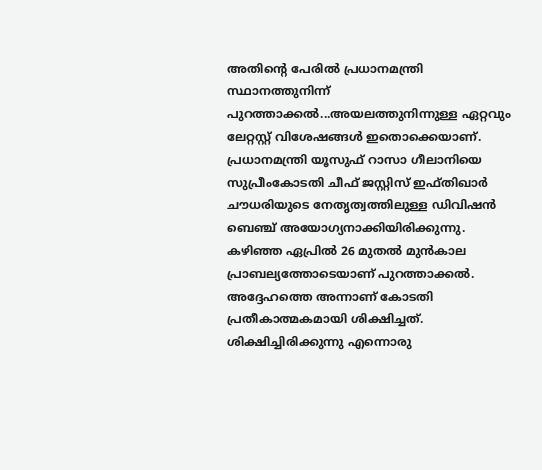അതിന്റെ പേരില്‍ പ്രധാനമന്ത്രി സ്ഥാനത്തുനിന്ന്‌ പുറത്താക്കല്‍...അയലത്തുനിന്നുള്ള ഏറ്റവും ലേറ്റസ്റ്റ്‌ വിശേഷങ്ങള്‍ ഇതൊക്കെയാണ്‌. പ്രധാനമന്ത്രി യൂസുഫ്‌ റാസാ ഗീലാനിയെ സുപ്രീംകോടതി ചീഫ്‌ ജസ്റ്റിസ്‌ ഇഫ്‌തിഖാര്‍ ചൗധരിയുടെ നേതൃത്വത്തിലുള്ള ഡിവിഷന്‍ ബെഞ്ച്‌ അയോഗ്യനാക്കിയിരിക്കുന്നു. കഴിഞ്ഞ ഏപ്രില്‍ 26 മുതല്‍ മുന്‍കാല പ്രാബല്യത്തോടെയാണ്‌ പുറത്താക്കല്‍. അദ്ദേഹത്തെ അന്നാണ്‌ കോടതി പ്രതീകാത്മകമായി ശിക്ഷിച്ചത്‌. ശിക്ഷിച്ചിരിക്കുന്നു എന്നൊരു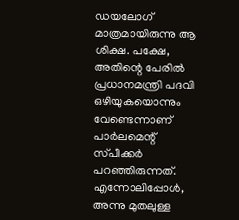ഡയലോഗ്‌ മാത്രമായിരുന്നു ആ ശിക്ഷ. പക്ഷേ, അതിന്റെ പേരില്‍ പ്രധാനമന്ത്രി പദവി ഒഴിയുകയൊന്നും വേണ്ടെന്നാണ്‌ പാര്‍ലമെന്റ്‌ സ്‌പീക്കര്‍ പറഞ്ഞിരുന്നത്‌. എന്നോലിപ്പോള്‍, അന്നു മുതലുള്ള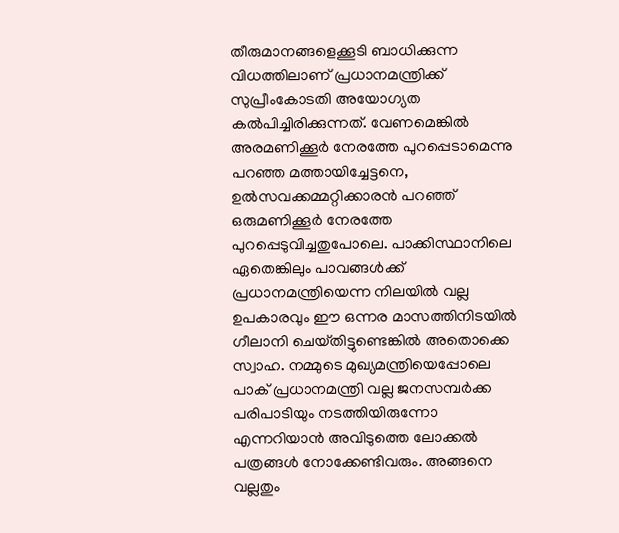തീരുമാനങ്ങളെക്കൂടി ബാധിക്കുന്ന വിധത്തിലാണ്‌ പ്രധാനമന്ത്രിക്ക്‌ സുപ്രീംകോടതി അയോഗ്യത കല്‍പിച്ചിരിക്കുന്നത്‌. വേണമെങ്കില്‍ അരമണിക്കൂര്‍ നേരത്തേ പുറപ്പെടാമെന്നു പറഞ്ഞ മത്തായിച്ചേട്ടനെ, ഉല്‍സവക്കമ്മറ്റിക്കാരന്‍ പറഞ്ഞ്‌ ഒരുമണിക്കൂര്‍ നേരത്തേ പുറപ്പെടുവിച്ചതുപോലെ. പാക്കിസ്ഥാനിലെ ഏതെങ്കിലും പാവങ്ങള്‍ക്ക്‌ പ്രധാനമന്ത്രിയെന്ന നിലയില്‍ വല്ല ഉപകാരവും ഈ ഒന്നര മാസത്തിനിടയില്‍ ഗീലാനി ചെയ്‌തിട്ടുണ്ടെങ്കില്‍ അതൊക്കെ സ്വാഹ. നമ്മുടെ മുഖ്യമന്ത്രിയെപ്പോലെ പാക്‌ പ്രധാനമന്ത്രി വല്ല ജനസമ്പര്‍ക്ക പരിപാടിയും നടത്തിയിരുന്നോ എന്നറിയാന്‍ അവിടുത്തെ ലോക്കല്‍ പത്രങ്ങള്‍ നോക്കേണ്ടിവരും. അങ്ങനെ വല്ലതും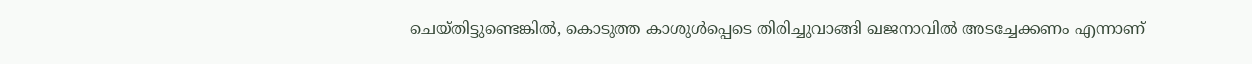ചെയ്‌തിട്ടുണ്ടെങ്കില്‍, കൊടുത്ത കാശുള്‍പ്പെടെ തിരിച്ചുവാങ്ങി ഖജനാവില്‍ അടച്ചേക്കണം എന്നാണ്‌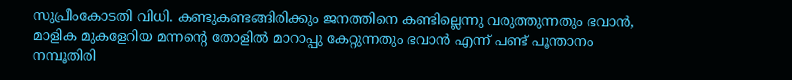സുപ്രീംകോടതി വിധി. കണ്ടുകണ്ടങ്ങിരിക്കും ജനത്തിനെ കണ്ടില്ലെന്നു വരുത്തുന്നതും ഭവാന്‍, മാളിക മുകളേറിയ മന്നന്റെ തോളില്‍ മാറാപ്പു കേറ്റുന്നതും ഭവാന്‍ എന്ന്‌ പണ്ട്‌ പൂന്താനം നമ്പൂതിരി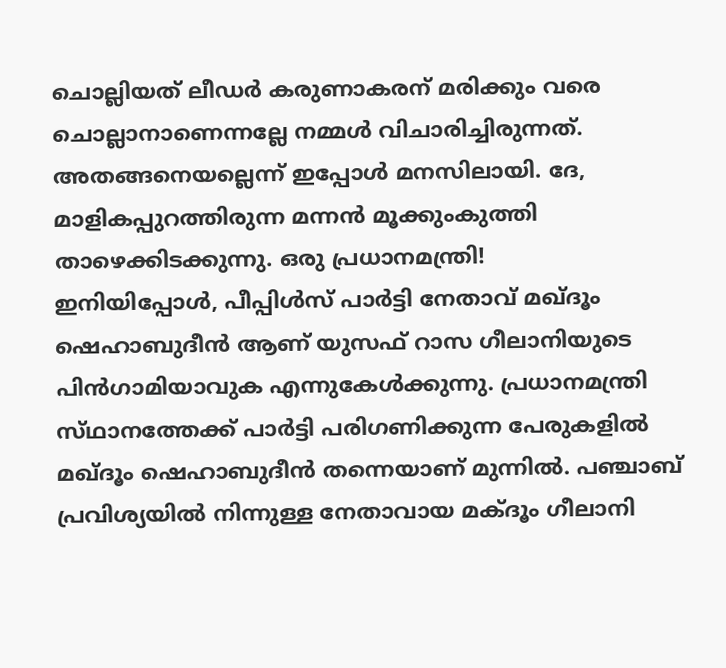ചൊല്ലിയത്‌ ലീഡര്‍ കരുണാകരന്‌ മരിക്കും വരെ ചൊല്ലാനാണെന്നല്ലേ നമ്മള്‍ വിചാരിച്ചിരുന്നത്‌. അതങ്ങനെയല്ലെന്ന്‌ ഇപ്പോള്‍ മനസിലായി. ദേ, മാളികപ്പുറത്തിരുന്ന മന്നന്‍ മൂക്കുംകുത്തി താഴെക്കിടക്കുന്നു. ഒരു പ്രധാനമന്ത്രി!
ഇനിയിപ്പോള്‍, പീപ്പിള്‍സ്‌ പാര്‍ട്ടി നേതാവ്‌ മഖ്‌ദൂം ഷെഹാബുദീന്‍ ആണ്‌ യുസഫ്‌ റാസ ഗീലാനിയുടെ പിന്‍ഗാമിയാവുക എന്നുകേള്‍ക്കുന്നു. പ്രധാനമന്ത്രി സ്‌ഥാനത്തേക്ക്‌ പാര്‍ട്ടി പരിഗണിക്കുന്ന പേരുകളില്‍ മഖ്‌ദൂം ഷെഹാബുദീന്‍ തന്നെയാണ്‌ മുന്നില്‍. പഞ്ചാബ്‌ പ്രവിശ്യയില്‍ നിന്നുള്ള നേതാവായ മക്‌ദൂം ഗീലാനി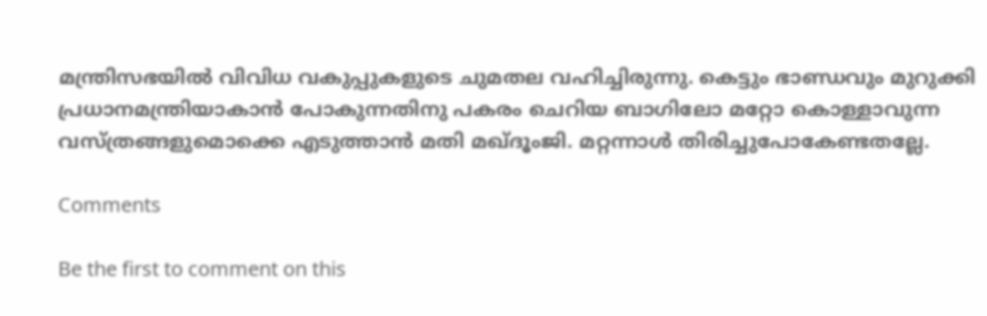മന്ത്രിസഭയില്‍ വിവിധ വകുപ്പുകളുടെ ചുമതല വഹിച്ചിരുന്നു. കെട്ടും ഭാണ്ഡവും മുറുക്കി പ്രധാനമന്ത്രിയാകാന്‍ പോകുന്നതിനു പകരം ചെറിയ ബാഗിലോ മറ്റോ കൊള്ളാവുന്ന വസ്‌ത്രങ്ങളുമൊക്കെ എടുത്താന്‍ മതി മഖ്‌ദൂംജി. മറ്റന്നാള്‍ തിരിച്ചുപോകേണ്ടതല്ലേ.

Comments

Be the first to comment on this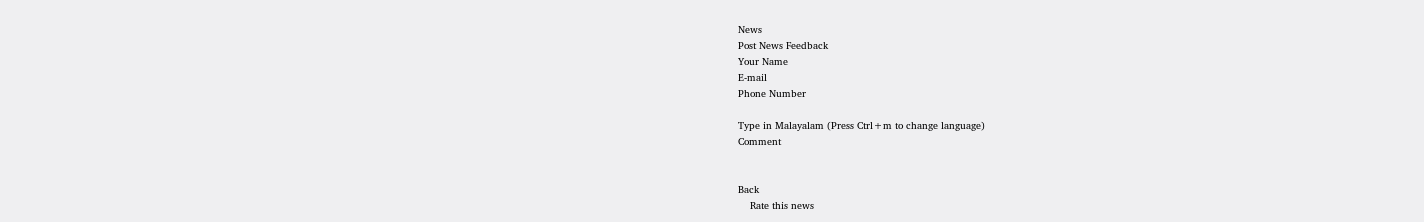News
Post News Feedback
Your Name
E-mail
Phone Number

Type in Malayalam (Press Ctrl+m to change language)
Comment


Back
    Rate this news